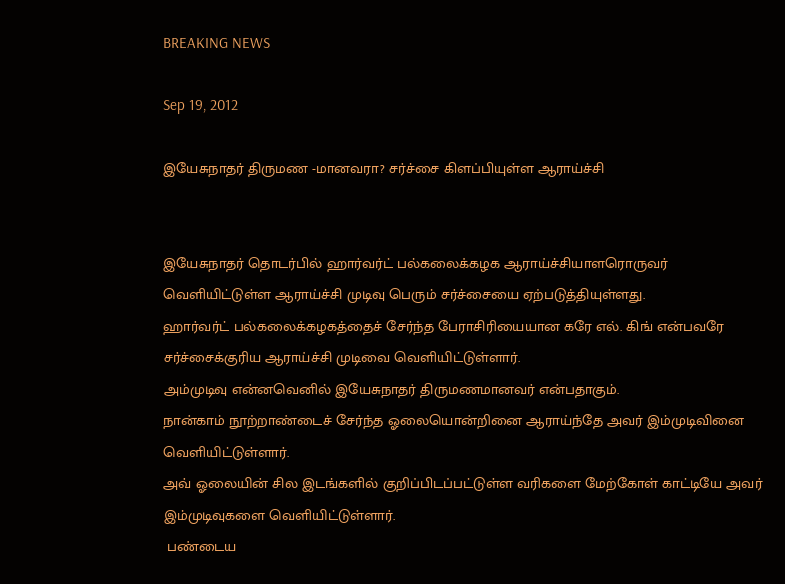BREAKING NEWS

Sep 19, 2012

இயேசுநாதர் திருமண -மானவரா? சர்ச்சை கிளப்பியுள்ள ஆராய்ச்சி


இயேசுநாதர் தொடர்பில் ஹார்வர்ட் பல்கலைக்கழக ஆராய்ச்சியாளரொருவர் வெளியிட்டுள்ள ஆராய்ச்சி முடிவு பெரும் சர்ச்சையை ஏற்படுத்தியுள்ளது.
ஹார்வர்ட் பல்கலைக்கழகத்தைச் சேர்ந்த பேராசிரியையான கரே எல். கிங் என்பவரே சர்ச்சைக்குரிய ஆராய்ச்சி முடிவை வெளியிட்டுள்ளார்.
அம்முடிவு என்னவெனில் இயேசுநாதர் திருமணமானவர் என்பதாகும்.
நான்காம் நூற்றாண்டைச் சேர்ந்த ஓலையொன்றினை ஆராய்ந்தே அவர் இம்முடிவினை வெளியிட்டுள்ளார்.
அவ் ஓலையின் சில இடங்களில் குறிப்பிடப்பட்டுள்ள வரிகளை மேற்கோள் காட்டியே அவர் இம்முடிவுகளை வெளியிட்டுள்ளார்.
 பண்டைய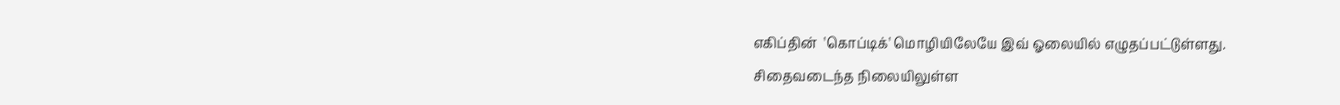எகிப்தின்  'கொப்டிக்' மொழியிலேயே இவ் ஓலையில் எழுதப்பட்டுள்ளது.
சிதைவடைந்த நிலையிலுள்ள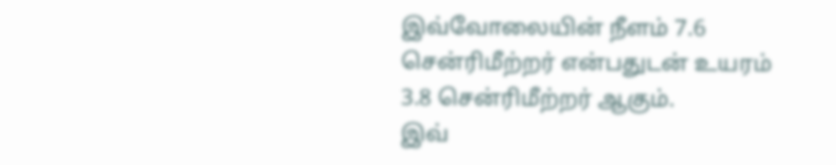இவ்வோலையின் நீளம் 7.6 சென்ரிமீற்றர் என்பதுடன் உயரம் 3.8 சென்ரிமீற்றர் ஆகும்.
இவ்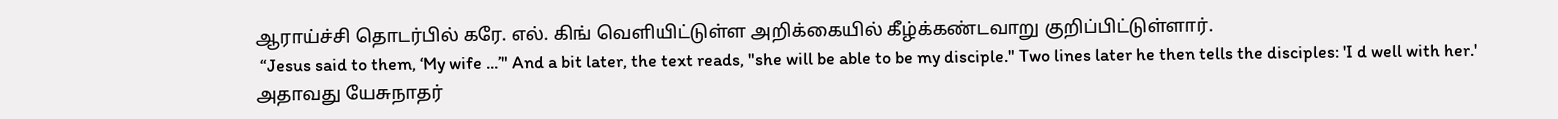ஆராய்ச்சி தொடர்பில் கரே. எல். கிங் வெளியிட்டுள்ள அறிக்கையில் கீழ்க்கண்டவாறு குறிப்பிட்டுள்ளார்.
 “Jesus said to them, ‘My wife ...’" And a bit later, the text reads, "she will be able to be my disciple." Two lines later he then tells the disciples: 'I d well with her.'
அதாவது யேசுநாதர்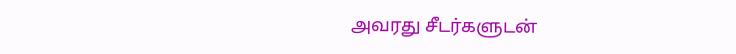அவரது சீடர்களுடன்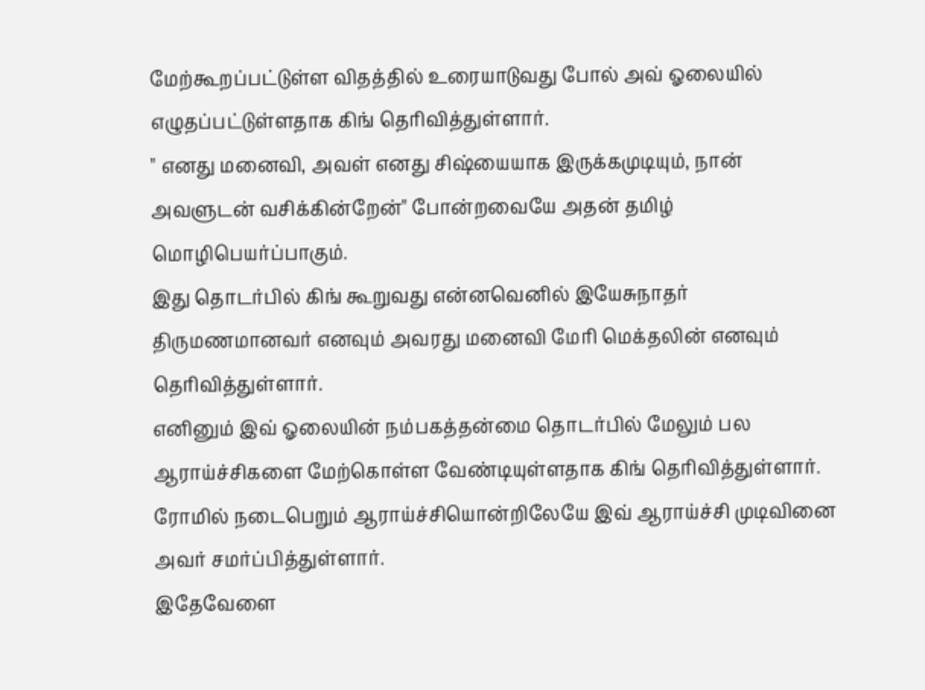மேற்கூறப்பட்டுள்ள விதத்தில் உரையாடுவது போல் அவ் ஓலையில் எழுதப்பட்டுள்ளதாக கிங் தெரிவித்துள்ளார்.
" எனது மனைவி, அவள் எனது சிஷ்யையாக இருக்கமுடியும், நான் அவளுடன் வசிக்கின்றேன்" போன்றவையே அதன் தமிழ் மொழிபெயர்ப்பாகும்.
இது தொடர்பில் கிங் கூறுவது என்னவெனில் இயேசுநாதர் திருமணமானவர் எனவும் அவரது மனைவி மேரி மெக்தலின் எனவும் தெரிவித்துள்ளார்.
எனினும் இவ் ஓலையின் நம்பகத்தன்மை தொடர்பில் மேலும் பல ஆராய்ச்சிகளை மேற்கொள்ள வேண்டியுள்ளதாக கிங் தெரிவித்துள்ளார்.
ரோமில் நடைபெறும் ஆராய்ச்சியொன்றிலேயே இவ் ஆராய்ச்சி முடிவினை அவர் சமர்ப்பித்துள்ளார்.
இதேவேளை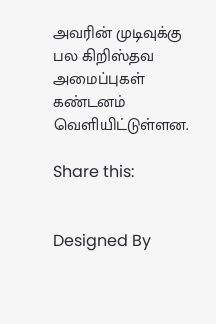அவரின் முடிவுக்கு பல கிறிஸ்தவ அமைப்புகள் கண்டனம் வெளியிட்டுள்ளன.

Share this:


Designed By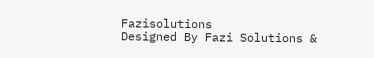Fazisolutions
Designed By Fazi Solutions &